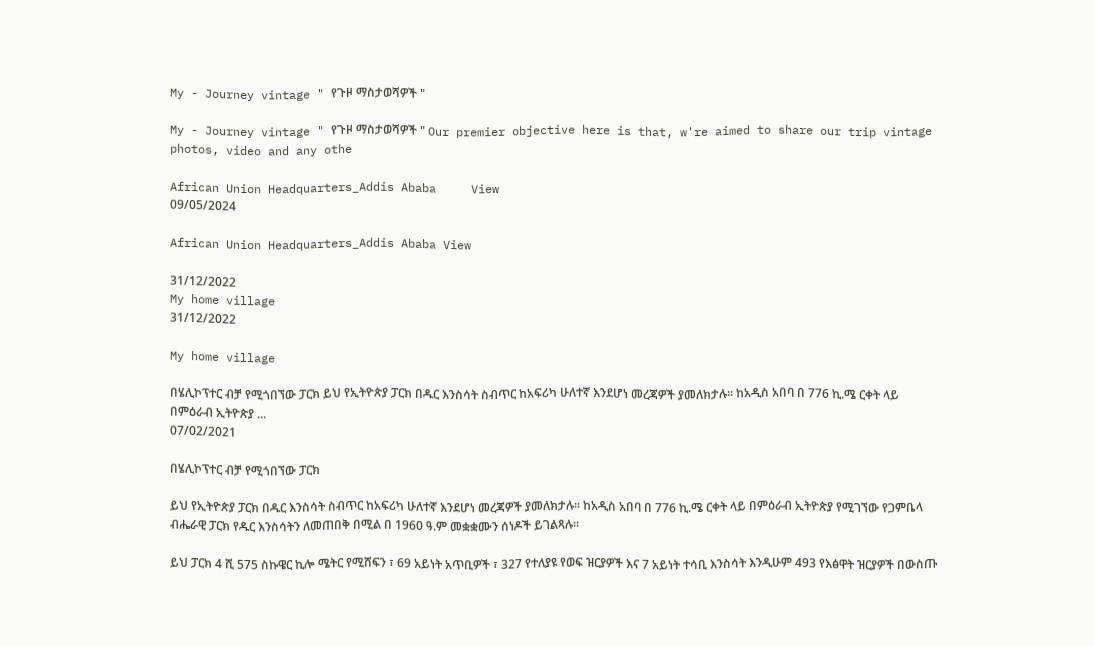My - Journey vintage " የጉዞ ማስታወሻዎች "

My - Journey vintage " የጉዞ ማስታወሻዎች " Our premier objective here is that, w're aimed to share our trip vintage photos, video and any othe

African Union Headquarters_Addis Ababa     View
09/05/2024

African Union Headquarters_Addis Ababa View

31/12/2022
My home village
31/12/2022

My home village

በሄሊኮፕተር ብቻ የሚጎበኘው ፓርክ ይህ የኢትዮጵያ ፓርክ በዱር እንስሳት ስብጥር ከአፍሪካ ሁለተኛ እንደሆነ መረጃዎች ያመለክታሉ። ከአዲስ አበባ በ 776 ኪ.ሜ ርቀት ላይ በምዕራብ ኢትዮጵያ ...
07/02/2021

በሄሊኮፕተር ብቻ የሚጎበኘው ፓርክ

ይህ የኢትዮጵያ ፓርክ በዱር እንስሳት ስብጥር ከአፍሪካ ሁለተኛ እንደሆነ መረጃዎች ያመለክታሉ። ከአዲስ አበባ በ 776 ኪ.ሜ ርቀት ላይ በምዕራብ ኢትዮጵያ የሚገኘው የጋምቤላ ብሔራዊ ፓርክ የዱር እንስሳትን ለመጠበቅ በሚል በ 1960 ዓ.ም መቋቋሙን ሰነዶች ይገልጻሉ፡፡

ይህ ፓርክ 4 ሺ 575 ስኩዌር ኪሎ ሜትር የሚሸፍን ፣ 69 አይነት አጥቢዎች ፣ 327 የተለያዩ የወፍ ዝርያዎች እና 7 አይነት ተሳቢ እንስሳት እንዲሁም 493 የእፅዋት ዝርያዎች በውስጡ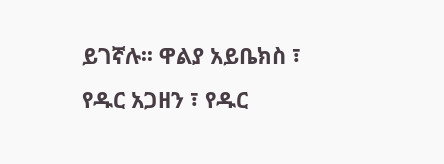ይገኛሉ፡፡ ዋልያ አይቤክስ ፣ የዱር አጋዘን ፣ የዱር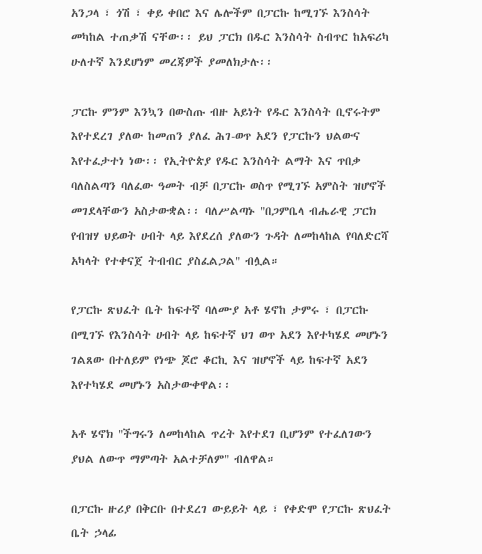አንጋላ ፣ ጎሽ ፣ ቀይ ቀበሮ እና ሌሎችም በፓርኩ ከሚገኙ እንስሳት መካከል ተጠቃሽ ናቸው፡፡ ይህ ፓርክ በዱር እንስሳት ስብጥር ከአፍሪካ ሁለተኛ እንደሆነም መረጃዎች ያመለክታሉ፡፡

ፓርኩ ምንም እንኳን በውስጡ ብዙ አይነት የዱር እንስሳት ቢኖሩትም እየተደረገ ያለው ከመጠን ያለፈ ሕገ-ወጥ አደን የፓርኩን ህልውና እየተፈታተነ ነው፡፡ የኢትዮጵያ የዱር እንስሳት ልማት እና ጥበቃ ባለስልጣን ባለፈው ዓመት ብቻ በፓርኩ ወስጥ የሚገኙ አምስት ዝሆኖች መገደላቸውን አስታውቋል፡፡ ባለሥልጣኑ "በጋምቤላ ብሔራዊ ፓርክ የብዝሃ ህይወት ሀብት ላይ እየደረሰ ያለውን ጉዳት ለመከላከል የባለድርሻ አካላት የተቀናጀ ትብብር ያስፈልጋል" ብሏል።

የፓርኩ ጽህፈት ቤት ከፍተኛ ባለሙያ አቶ ሄኖከ ታምሩ ፣ በፓርኩ በሚገኙ የእንስሳት ሀብት ላይ ከፍተኛ ህገ ወጥ አደን እየተካሄደ መሆኑን ገልጸው በተለይም የነጭ ጆሮ ቆርኪ እና ዝሆኖች ላይ ከፍተኛ አደን እየተካሄደ መሆኑን አስታውቀዋል፡፡

አቶ ሄኖክ "ችግሩን ለመከላከል ጥረት እየተደገ ቢሆንም የተፈለገውን ያህል ለውጥ ማምጣት አልተቻለም" ብለዋል።

በፓርኩ ዙሪያ በቅርቡ በተደረገ ውይይት ላይ ፣ የቀድሞ የፓርኩ ጽህፈት ቤት ኃላፊ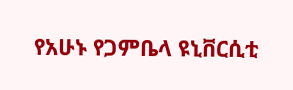የአሁኑ የጋምቤላ ዩኒቨርሲቲ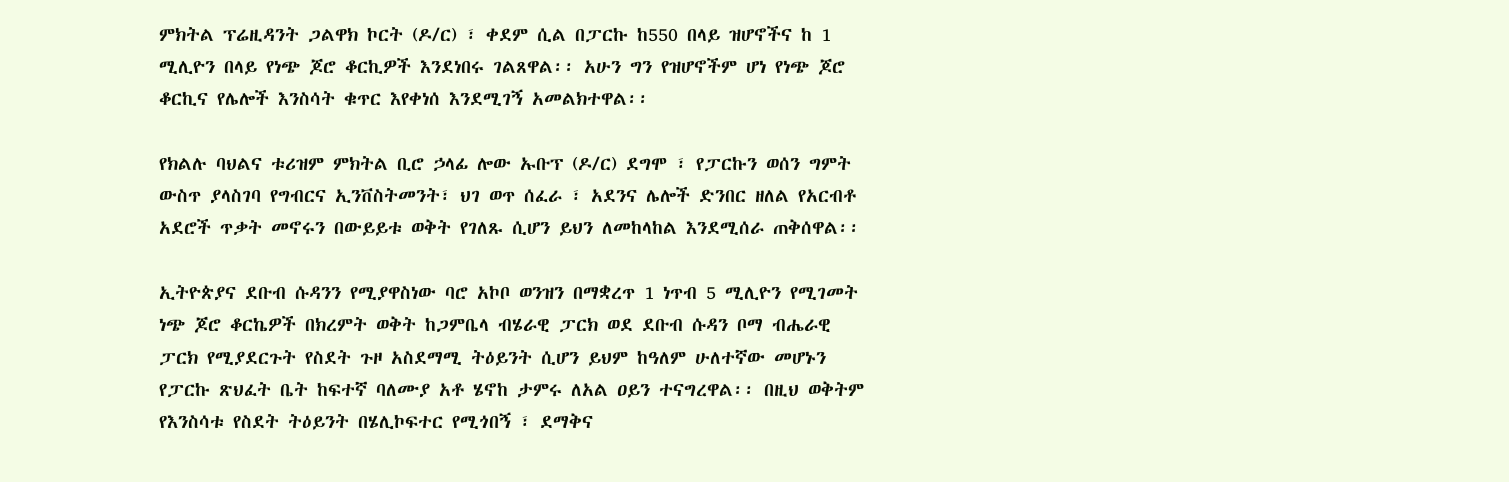ምክትል ፕሬዚዳንት ጋልዋክ ኮርት (ዶ/ር) ፣ ቀደም ሲል በፓርኩ ከ550 በላይ ዝሆኖችና ከ 1 ሚሊዮን በላይ የነጭ ጆሮ ቆርኪዎች እንደነበሩ ገልጸዋል፡፡ አሁን ግን የዝሆኖችም ሆነ የነጭ ጆሮ ቆርኪና የሌሎች እንስሳት ቁጥር እየቀነሰ እንደሚገኝ አመልክተዋል፡፡

የክልሉ ባህልና ቱሪዝም ምክትል ቢሮ ኃላፊ ሎው ኡቡፕ (ዶ/ር) ደግሞ ፣ የፓርኩን ወሰን ግምት ውስጥ ያላስገባ የግብርና ኢንቨስትመንት፣ ህገ ወጥ ሰፈራ ፣ አደንና ሌሎች ድንበር ዘለል የአርብቶ አደሮች ጥቃት መኖሩን በውይይቱ ወቅት የገለጹ ሲሆን ይህን ለመከላከል እንደሚሰራ ጠቅሰዋል፡፡

ኢትዮጵያና ደቡብ ሱዳንን የሚያዋስነው ባሮ አኮቦ ወንዝን በማቋረጥ 1 ነጥብ 5 ሚሊዮን የሚገመት ነጭ ጆሮ ቆርኬዎች በክረምት ወቅት ከጋምቤላ ብሄራዊ ፓርክ ወደ ደቡብ ሱዳን ቦማ ብሔራዊ ፓርክ የሚያደርጉት የስደት ጉዞ አስደማሚ ትዕይንት ሲሆን ይህም ከዓለም ሁለተኛው መሆኑን የፓርኩ ጽህፈት ቤት ከፍተኛ ባለሙያ አቶ ሄኖከ ታምሩ ለአል ዐይን ተናግረዋል፡፡ በዚህ ወቅትም የእንስሳቱ የስደት ትዕይንት በሄሊኮፍተር የሚጎበኝ ፣ ደማቅና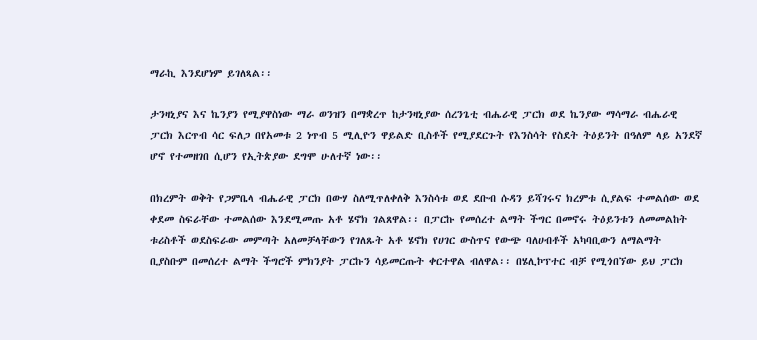ማራኪ እንደሆነም ይገለጻል፡፡

ታንዛኒያና እና ኬንያን የሚያዋስነው ማራ ወንዝን በማቋረጥ ከታንዛኒያው ሰረንጌቲ ብሔራዊ ፓርክ ወደ ኬንያው ማሳማራ ብሔራዊ ፓርክ እርጥብ ሳር ፍለጋ በየአመቱ 2 ነጥብ 5 ሚሊዮን ዋይልድ ቢስቶች የሚያደርጉት የእንስሳት የስደት ትዕይንት በዓለም ላይ አንደኛ ሆኖ የተመዘገበ ሲሆን የኢትጵያው ደግሞ ሁለተኛ ነው፡፡

በክረምት ወቅት የጋምቤላ ብሔራዊ ፓርክ በውሃ ስለሚጥለቀለቅ እንስሳቱ ወደ ደቡብ ሱዳን ይሻገሩና ክረምቱ ሲያልፍ ተመልሰው ወደ ቀደመ ስፍራቸው ተመልሰው እንደሚመጡ አቶ ሄኖክ ገልጸዋል፡፡ በፓርኩ የመሰረተ ልማት ችግር በመኖሩ ትዕይንቱን ለመመልከት ቱሪስቶች ወደስፍራው መምጣት አለመቻላቸውን የገለጹት አቶ ሄኖክ የሀገር ውስጥና የውጭ ባለሀብቶች አካባቢውን ለማልማት ቢያስቡም በመሰረተ ልማት ችግሮች ምክንያት ፓርኩን ሳይመርጡት ቀርተዋል ብለዋል፡፡ በሄሊኮፕተር ብቻ የሚጎበኘው ይህ ፓርክ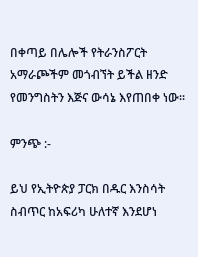በቀጣይ በሌሎች የትራንስፖርት አማራጮችም መጎብኘት ይችል ዘንድ የመንግስትን እጅና ውሳኔ እየጠበቀ ነው፡፡

ምንጭ :-

ይህ የኢትዮጵያ ፓርክ በዱር እንስሳት ስብጥር ከአፍሪካ ሁለተኛ እንደሆነ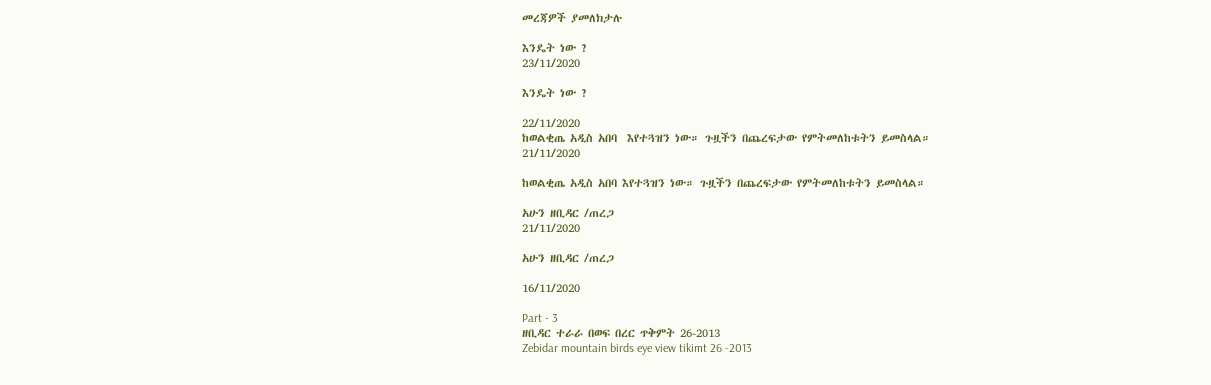መረጃዎች ያመለክታሉ

እንዴት ነው ?
23/11/2020

እንዴት ነው ?

22/11/2020
ከወልቂጤ አዲስ አበባ  እየተጓዝን ነው። ጉዟችን በጨረፍታው የምትመለከቱትን ይመስላል።
21/11/2020

ከወልቂጤ አዲስ አበባ እየተጓዝን ነው። ጉዟችን በጨረፍታው የምትመለከቱትን ይመስላል።

አሁን ዘቢዳር /ጠረጋ
21/11/2020

አሁን ዘቢዳር /ጠረጋ

16/11/2020

Part - 3
ዘቢዳር ተራራ በወፍ በረር ጥቅምት 26-2013
Zebidar mountain birds eye view tikimt 26 -2013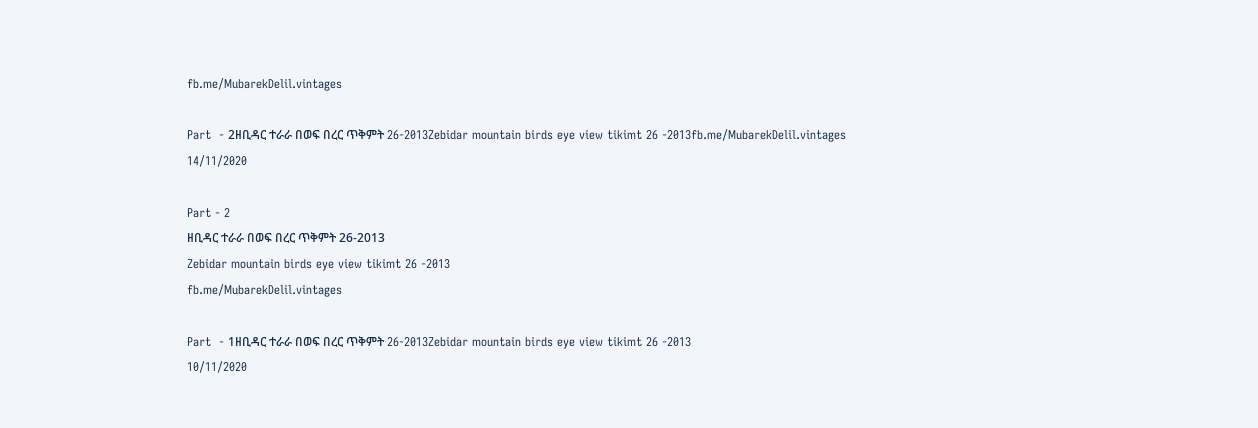fb.me/MubarekDelil.vintages

Part  - 2ዘቢዳር ተራራ በወፍ በረር ጥቅምት 26-2013Zebidar mountain birds eye view tikimt 26 -2013fb.me/MubarekDelil.vintages
14/11/2020

Part - 2
ዘቢዳር ተራራ በወፍ በረር ጥቅምት 26-2013
Zebidar mountain birds eye view tikimt 26 -2013
fb.me/MubarekDelil.vintages

Part  - 1ዘቢዳር ተራራ በወፍ በረር ጥቅምት 26-2013Zebidar mountain birds eye view tikimt 26 -2013
10/11/2020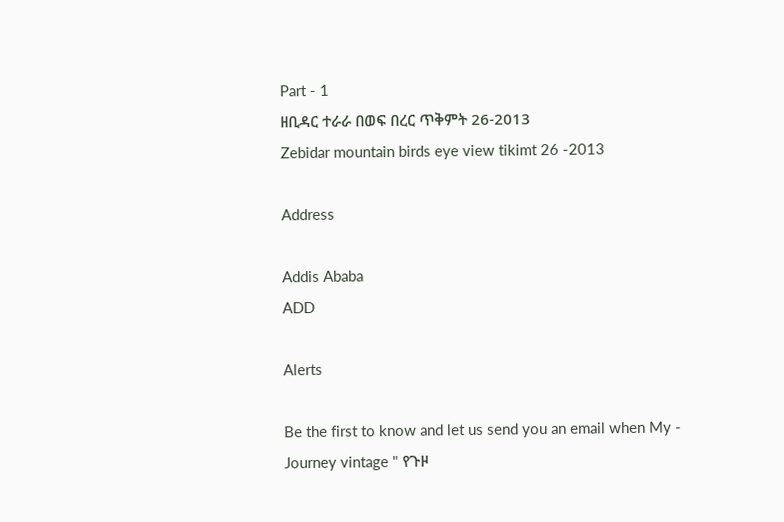Part - 1
ዘቢዳር ተራራ በወፍ በረር ጥቅምት 26-2013
Zebidar mountain birds eye view tikimt 26 -2013

Address

Addis Ababa
ADD

Alerts

Be the first to know and let us send you an email when My - Journey vintage " የጉዞ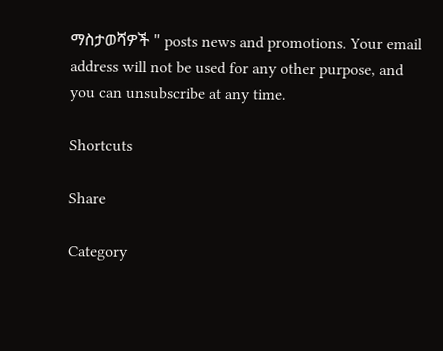ማስታወሻዎች " posts news and promotions. Your email address will not be used for any other purpose, and you can unsubscribe at any time.

Shortcuts

Share

Category